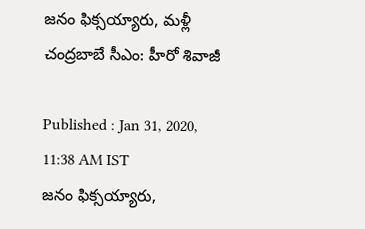జనం ఫిక్సయ్యారు, మళ్లీ చంద్రబాబే సీఎం: హీరో శివాజీ

Published : Jan 31, 2020, 11:38 AM IST
జనం ఫిక్సయ్యారు,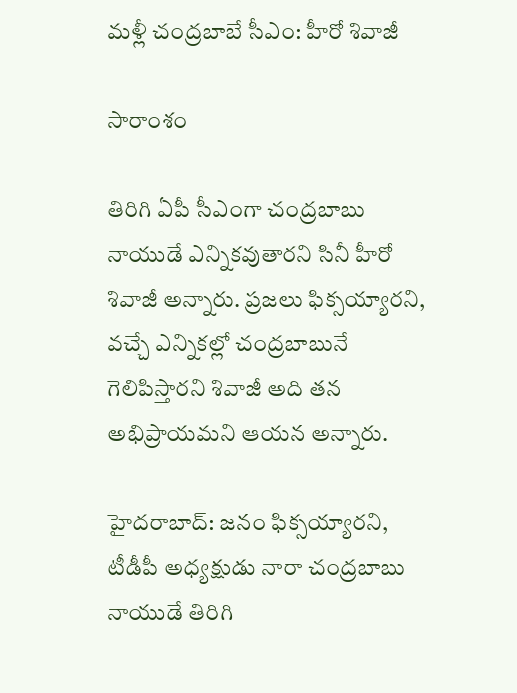మళ్లీ చంద్రబాబే సీఎం: హీరో శివాజీ

సారాంశం

తిరిగి ఏపీ సీఎంగా చంద్రబాబు నాయుడే ఎన్నికవుతారని సినీ హీరో శివాజీ అన్నారు. ప్రజలు ఫిక్సయ్యారని, వచ్చే ఎన్నికల్లో చంద్రబాబునే గెలిపిస్తారని శివాజీ అది తన అభిప్రాయమని ఆయన అన్నారు.

హైదరాబాద్: జనం ఫిక్సయ్యారని, టీడీపీ అధ్యక్షుడు నారా చంద్రబాబు నాయుడే తిరిగి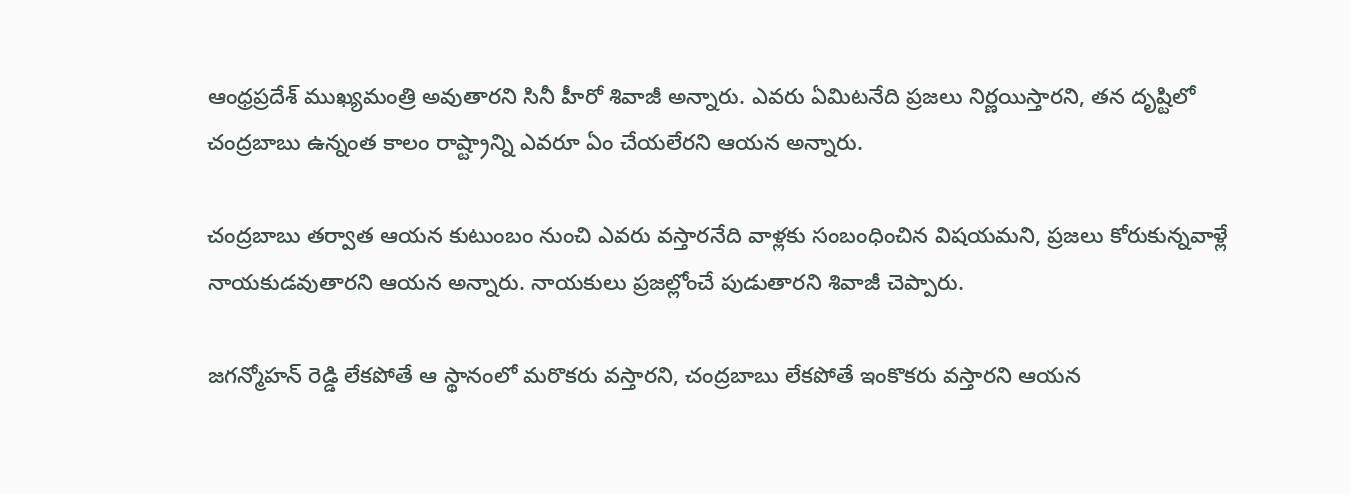ఆంధ్రప్రదేశ్ ముఖ్యమంత్రి అవుతారని సినీ హీరో శివాజీ అన్నారు. ఎవరు ఏమిటనేది ప్రజలు నిర్ణయిస్తారని, తన దృష్టిలో చంద్రబాబు ఉన్నంత కాలం రాష్ట్రాన్ని ఎవరూ ఏం చేయలేరని ఆయన అన్నారు.

చంద్రబాబు తర్వాత ఆయన కుటుంబం నుంచి ఎవరు వస్తారనేది వాళ్లకు సంబంధించిన విషయమని, ప్రజలు కోరుకున్నవాళ్లే నాయకుడవుతారని ఆయన అన్నారు. నాయకులు ప్రజల్లోంచే పుడుతారని శివాజీ చెప్పారు.

జగన్మోహన్ రెడ్డి లేకపోతే ఆ స్థానంలో మరొకరు వస్తారని, చంద్రబాబు లేకపోతే ఇంకొకరు వస్తారని ఆయన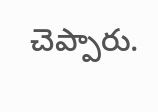చెప్పారు.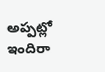అప్పట్లో ఇందిరా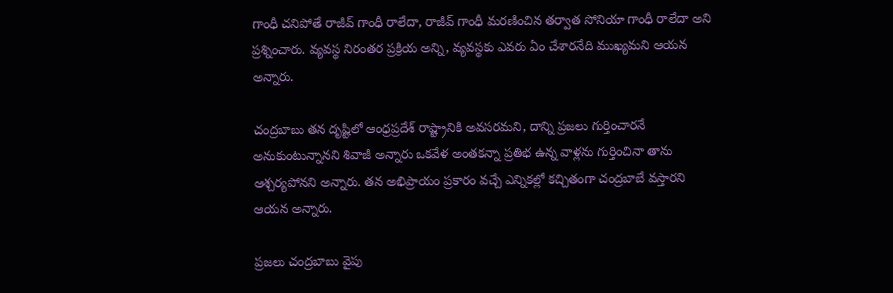గాంధీ చనిపోతే రాజీవ్ గాంధీ రాలేదా, రాజీవ్ గాంధీ మరణించిన తర్వాత సోనియా గాంధీ రాలేదా అని ప్రశ్నించారు. వ్యవస్థ నిరంతర ప్రక్రియ అన్ని, వ్యవస్థకు ఎవరు ఏం చేశారనేది ముఖ్యమని ఆయన అన్నారు.

చంద్రబాబు తన దృష్టిలో ఆంధ్రప్రదేశ్ రాష్ట్రానికి అవసరమని, దాన్ని ప్రజలు గుర్తించారనే అనుకుంటున్నానని శివాజీ అన్నారు ఒకవేళ అంతకన్నా ప్రతిభ ఉన్న వాళ్లను గుర్తించినా తాను ఆశ్చర్యపోనని అన్నారు. తన అభిప్రాయం ప్రకారం వచ్చే ఎన్నికల్లో కచ్చితంగా చంద్రబాబే వస్తారని ఆయన అన్నారు.

ప్రజలు చంద్రబాబు వైపు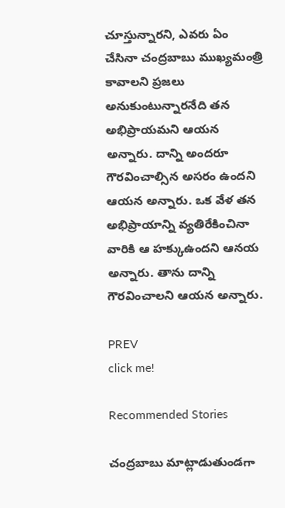చూస్తున్నారని, ఎవరు ఏం చేసినా చంద్రబాబు ముఖ్యమంత్రి కావాలని ప్రజలు అనుకుంటున్నారనేది తన అభిప్రాయమని ఆయన అన్నారు. దాన్ని అందరూ గౌరవించాల్సిన అసరం ఉందని ఆయన అన్నారు. ఒక వేళ తన అభిప్రాయాన్ని వ్యతిరేకించినా వారికి ఆ హక్కుఉందని ఆనయ అన్నారు. తాను దాన్ని గౌరవించాలని ఆయన అన్నారు.

PREV
click me!

Recommended Stories

చంద్రబాబు మాట్లాడుతుండగా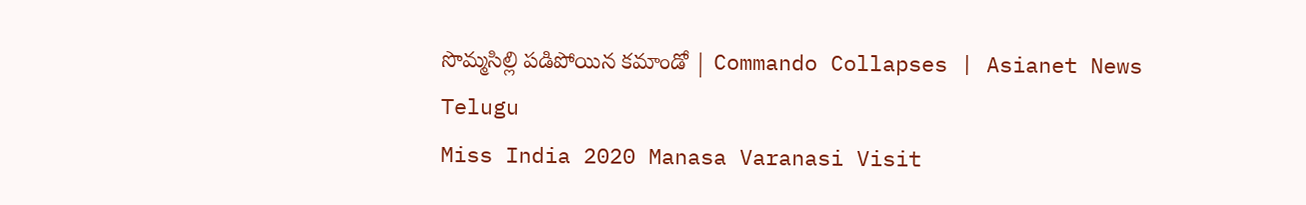సొమ్మసిల్లి పడిపోయిన కమాండో | Commando Collapses | Asianet News Telugu
Miss India 2020 Manasa Varanasi Visit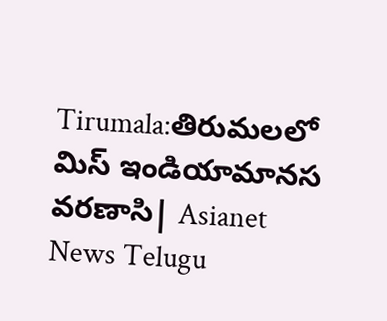Tirumala:తిరుమలలో మిస్ ఇండియామానస వ‌రణాసి| Asianet News Telugu